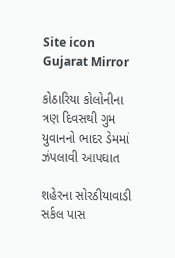Site icon Gujarat Mirror

કોઠારિયા કોલોનીના ત્રણ દિવસથી ગુમ યુવાનનો ભાદર ડેમમાં ઝંપલાવી આપઘાત

શહેરના સોરઠીયાવાડી સર્કલ પાસ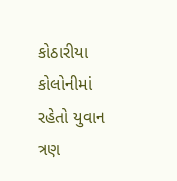કોઠારીયા કોલોનીમાં રહેતો યુવાન ત્રણ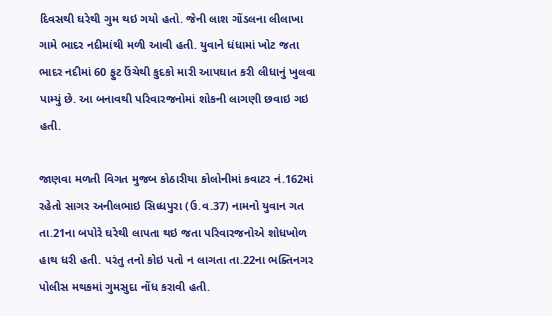દિવસથી ઘરેથી ગુમ થઇ ગયો હતો. જેની લાશ ગોંડલના લીલાખા ગામે ભાદર નદીમાંથી મળી આવી હતી. યુવાને ધંધામાં ખોટ જતા ભાદર નદીમાં 60 ફુટ ઉંચેથી કુદકો મારી આપઘાત કરી લીધાનું ખુલવા પામ્યું છે. આ બનાવથી પરિવારજનોમાં શોકની લાગણી છવાઇ ગઇ હતી.

જાણવા મળતી વિગત મુજબ કોઠારીયા કોલોનીમાં કવાટર નં.162માં રહેતો સાગર અનીલભાઇ સિધ્ધપુરા (ઉ.વ.37) નામનો યુવાન ગત તા.21ના બપોરે ઘરેથી લાપતા થઇ જતા પરિવારજનોએ શોધખોળ હાથ ધરી હતી. પરંતુ તનો કોઇ પતો ન લાગતા તા.22ના ભક્તિનગર પોલીસ મથકમાં ગુમસુદા નોંધ કરાવી હતી.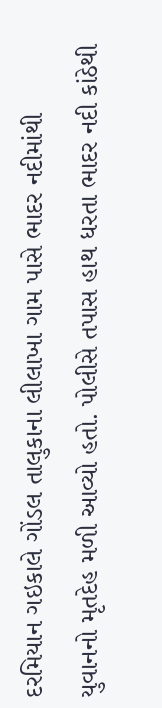દરમિયાન ગઇકાલે ગોંડલ તાલુકાના લીલાખા ગામ પાસે ભાદર નદીમાંથી યુવાનનો મૃતદેહ મળી આવ્યો હતો. પોલીસે તપાસ હાથ ધરતા ભાદર નદી કાંઠેથી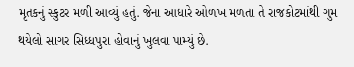મૃતકનું સ્કુટર મળી આવ્યું હતું. જેના આધારે ઓળખ મળતા તે રાજકોટમાંથી ગુમ થયેલો સાગર સિધ્ધપુરા હોવાનું ખુલવા પામ્યું છે.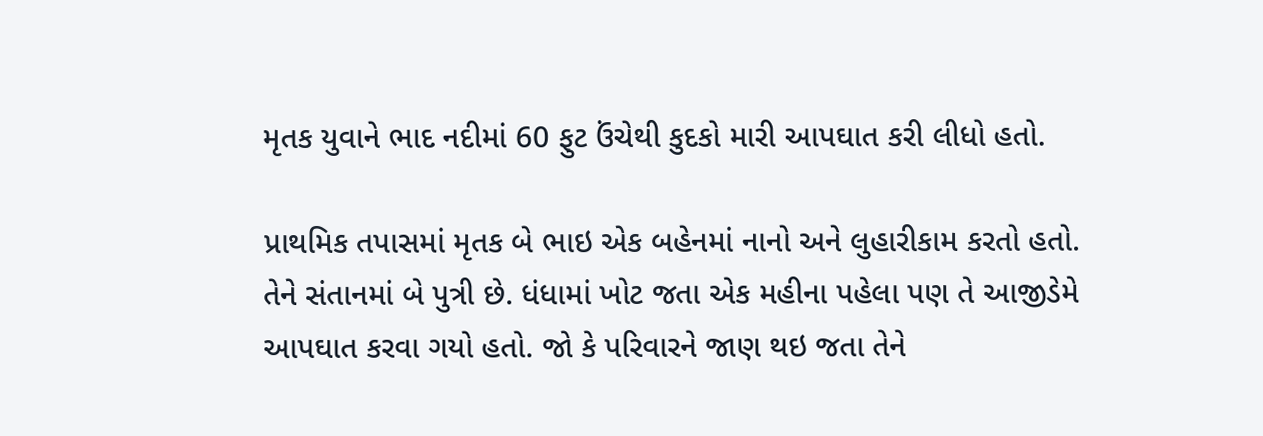મૃતક યુવાને ભાદ નદીમાં 60 ફુટ ઉંચેથી કુદકો મારી આપઘાત કરી લીધો હતો.

પ્રાથમિક તપાસમાં મૃતક બે ભાઇ એક બહેનમાં નાનો અને લુહારીકામ કરતો હતો. તેને સંતાનમાં બે પુત્રી છે. ધંધામાં ખોટ જતા એક મહીના પહેલા પણ તે આજીડેમે આપઘાત કરવા ગયો હતો. જો કે પરિવારને જાણ થઇ જતા તેને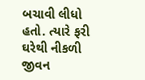બચાવી લીધો હતો. ત્યારે ફરી ઘરેથી નીકળી જીવન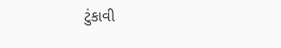ટુંકાવી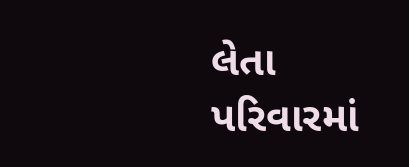લેતા પરિવારમાં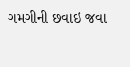ગમગીની છવાઇ જવા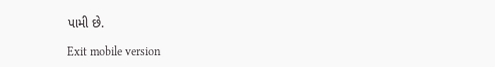પામી છે.

Exit mobile version